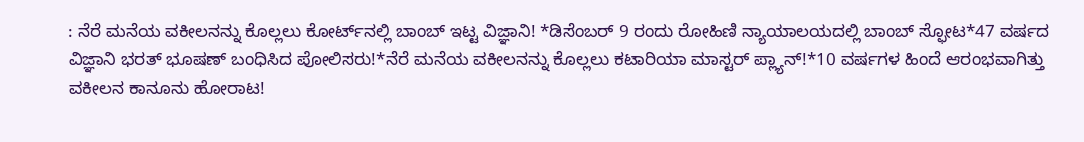: ನೆರೆ ಮನೆಯ ವಕೀಲನನ್ನು ಕೊಲ್ಲಲು ಕೋರ್ಟ್‌ನಲ್ಲಿ ಬಾಂಬ್‌ ಇಟ್ಟ ವಿಜ್ಞಾನಿ! *ಡಿಸೆಂಬರ್ 9 ರಂದು ರೋಹಿಣಿ ನ್ಯಾಯಾಲಯದಲ್ಲಿ ಬಾಂಬ್ ಸ್ಫೋಟ*47 ವರ್ಷದ ವಿಜ್ಞಾನಿ ಭರತ್ ಭೂಷಣ್ ಬಂಧಿಸಿದ ಪೋಲಿಸರು!*ನೆರೆ ಮನೆಯ ವಕೀಲನನ್ನು ಕೊಲ್ಲಲು ಕಟಾರಿಯಾ ಮಾಸ್ಟರ್ ಪ್ಲ್ಯಾನ್!*10 ವರ್ಷಗಳ ಹಿಂದೆ ಆರಂಭವಾಗಿತ್ತು ವಕೀಲನ ಕಾನೂನು ಹೋರಾಟ!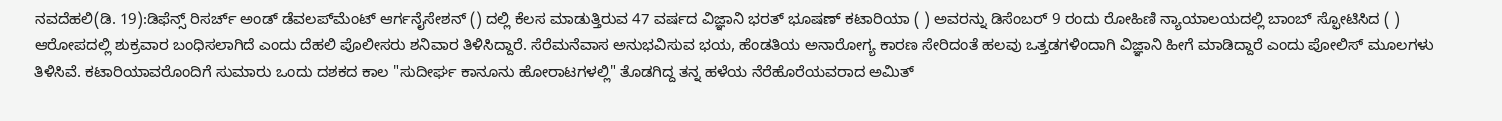ನವದೆಹಲಿ(ಡಿ. 19):ಡಿಫೆನ್ಸ್ ರಿಸರ್ಚ್ ಅಂಡ್ ಡೆವಲಪ್‌ಮೆಂಟ್ ಆರ್ಗನೈಸೇಶನ್ () ದಲ್ಲಿ ಕೆಲಸ ಮಾಡುತ್ತಿರುವ 47 ವರ್ಷದ ವಿಜ್ಞಾನಿ ಭರತ್ ಭೂಷಣ್ ಕಟಾರಿಯಾ ( ) ಅವರನ್ನು ಡಿಸೆಂಬರ್ 9 ರಂದು ರೋಹಿಣಿ ನ್ಯಾಯಾಲಯದಲ್ಲಿ ಬಾಂಬ್ ಸ್ಫೋಟಿಸಿದ ( ) ಆರೋಪದಲ್ಲಿ ಶುಕ್ರವಾರ ಬಂಧಿಸಲಾಗಿದೆ ಎಂದು ದೆಹಲಿ ಪೊಲೀಸರು ಶನಿವಾರ ತಿಳಿಸಿದ್ದಾರೆ. ಸೆರೆಮನೆವಾಸ ಅನುಭವಿಸುವ ಭಯ, ಹೆಂಡತಿಯ ಅನಾರೋಗ್ಯ ಕಾರಣ ಸೇರಿದಂತೆ ಹಲವು ಒತ್ತಡಗಳಿಂದಾಗಿ ವಿಜ್ಞಾನಿ ಹೀಗೆ ಮಾಡಿದ್ದಾರೆ ಎಂದು ಪೋಲಿಸ್‌ ಮೂಲಗಳು ತಿಳಿಸಿವೆ. ಕಟಾರಿಯಾವರೊಂದಿಗೆ ಸುಮಾರು ಒಂದು ದಶಕದ ಕಾಲ "ಸುದೀರ್ಘ ಕಾನೂನು ಹೋರಾಟಗಳಲ್ಲಿ" ತೊಡಗಿದ್ದ ತನ್ನ ಹಳೆಯ ನೆರೆಹೊರೆಯವರಾದ ಅಮಿತ್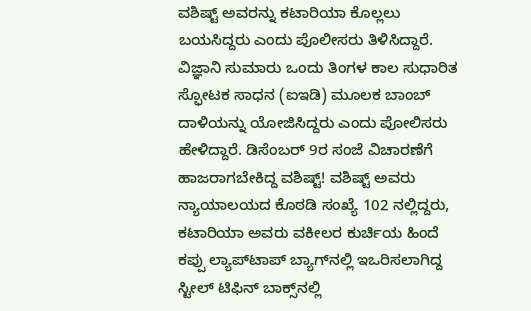ವಶಿಷ್ಟ್ ಅವರನ್ನು ಕಟಾರಿಯಾ ಕೊಲ್ಲಲು ಬಯಸಿದ್ದರು ಎಂದು ಪೊಲೀಸರು ತಿಳಿಸಿದ್ದಾರೆ. ವಿಜ್ಞಾನಿ ಸುಮಾರು ಒಂದು ತಿಂಗಳ ಕಾಲ ಸುಧಾರಿತ ಸ್ಫೋಟಕ ಸಾಧನ (ಐಇಡಿ) ಮೂಲಕ ಬಾಂಬ್ ದಾಳಿಯನ್ನು ಯೋಜಿಸಿದ್ದರು ಎಂದು ಪೋಲಿಸರು ಹೇಳಿದ್ದಾರೆ. ಡಿಸೆಂಬರ್‌ 9ರ ಸಂಜೆ ವಿಚಾರಣೆಗೆ ಹಾಜರಾಗಬೇಕಿದ್ದ ವಶಿಷ್ಟ್! ವಶಿಷ್ಟ್ ಅವರು ನ್ಯಾಯಾಲಯದ ಕೊಠಡಿ ಸಂಖ್ಯೆ 102 ನಲ್ಲಿದ್ದರು, ಕಟಾರಿಯಾ ಅವರು ವಕೀಲರ ಕುರ್ಚಿಯ ಹಿಂದೆ ಕಪ್ಪು ಲ್ಯಾಪ್‌ಟಾಪ್ ಬ್ಯಾಗ್‌ನಲ್ಲಿ ಇಒರಿಸಲಾಗಿದ್ದ ಸ್ಟೀಲ್ ಟಿಫಿನ್ ಬಾಕ್ಸ್‌ನಲ್ಲಿ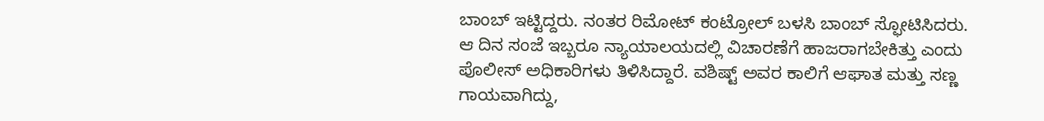ಬಾಂಬ್ ಇಟ್ಟಿದ್ದರು. ನಂತರ ರಿಮೋಟ್ ಕಂಟ್ರೋಲ್ ಬಳಸಿ ಬಾಂಬ್ ಸ್ಫೋಟಿಸಿದರು. ಆ ದಿನ ಸಂಜೆ ಇಬ್ಬರೂ ನ್ಯಾಯಾಲಯದಲ್ಲಿ ವಿಚಾರಣೆಗೆ ಹಾಜರಾಗಬೇಕಿತ್ತು ಎಂದು ಪೊಲೀಸ್ ಅಧಿಕಾರಿಗಳು ತಿಳಿಸಿದ್ದಾರೆ. ವಶಿಷ್ಟ್ ಅವರ ಕಾಲಿಗೆ ಆಘಾತ ಮತ್ತು ಸಣ್ಣ ಗಾಯವಾಗಿದ್ದು,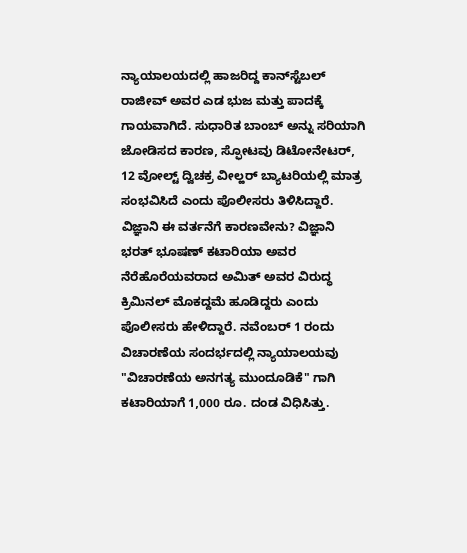ನ್ಯಾಯಾಲಯದಲ್ಲಿ ಹಾಜರಿದ್ದ ಕಾನ್‌ಸ್ಟೆಬಲ್ ರಾಜೀವ್ ಅವರ ಎಡ ಭುಜ ಮತ್ತು ಪಾದಕ್ಕೆ ಗಾಯವಾಗಿದೆ. ಸುಧಾರಿತ ಬಾಂಬ್ ಅನ್ನು ಸರಿಯಾಗಿ ಜೋಡಿಸದ ಕಾರಣ, ಸ್ಫೋಟವು ಡಿಟೋನೇಟರ್, 12 ವೋಲ್ಟ್ ದ್ವಿಚಕ್ರ ವೀಲ್ಹರ್ ಬ್ಯಾಟರಿಯಲ್ಲಿ ಮಾತ್ರ ಸಂಭವಿಸಿದೆ ಎಂದು ಪೊಲೀಸರು ತಿಳಿಸಿದ್ದಾರೆ. ವಿಜ್ಞಾನಿ ಈ ವರ್ತನೆಗೆ ಕಾರಣವೇನು? ವಿಜ್ಞಾನಿ ಭರತ್ ಭೂಷಣ್ ಕಟಾರಿಯಾ ಅವರ ನೆರೆಹೊರೆಯವರಾದ ಅಮಿತ್ ಅವರ ವಿರುದ್ಧ ಕ್ರಿಮಿನಲ್ ಮೊಕದ್ದಮೆ ಹೂಡಿದ್ದರು ಎಂದು ಪೊಲೀಸರು ಹೇಳಿದ್ದಾರೆ. ನವೆಂಬರ್ 1 ರಂದು ವಿಚಾರಣೆಯ ಸಂದರ್ಭದಲ್ಲಿ ನ್ಯಾಯಾಲಯವು "ವಿಚಾರಣೆಯ ಅನಗತ್ಯ ಮುಂದೂಡಿಕೆ" ಗಾಗಿ ಕಟಾರಿಯಾಗೆ 1,000 ರೂ. ದಂಡ ವಿಧಿಸಿತ್ತು.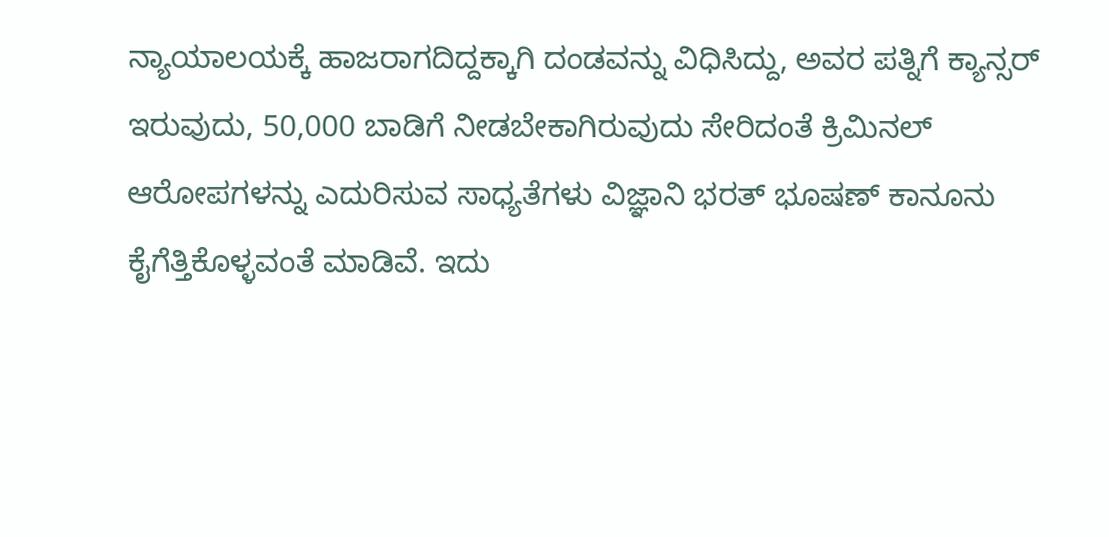ನ್ಯಾಯಾಲಯಕ್ಕೆ ಹಾಜರಾಗದಿದ್ದಕ್ಕಾಗಿ ದಂಡವನ್ನು ವಿಧಿಸಿದ್ದು, ಅವರ ಪತ್ನಿಗೆ ಕ್ಯಾನ್ಸರ್ ಇರುವುದು, 50,000 ಬಾಡಿಗೆ ನೀಡಬೇಕಾಗಿರುವುದು ಸೇರಿದಂತೆ ಕ್ರಿಮಿನಲ್ ಆರೋಪಗಳನ್ನು ಎದುರಿಸುವ ಸಾಧ್ಯತೆಗಳು ವಿಜ್ಞಾನಿ ಭರತ್ ಭೂಷಣ್ ಕಾನೂನು ಕೈಗೆತ್ತಿಕೊಳ್ಳವಂತೆ ಮಾಡಿವೆ. ಇದು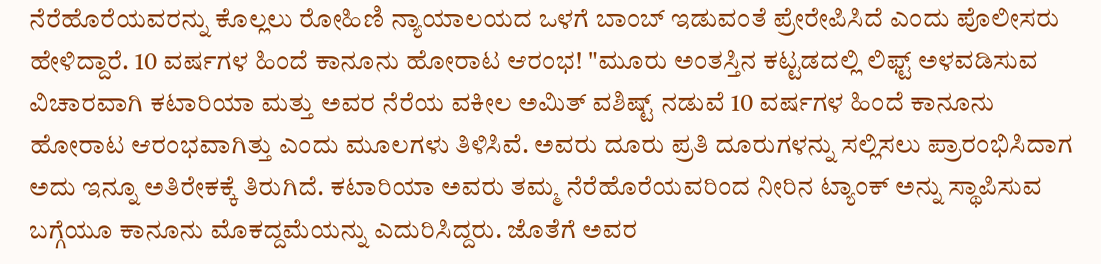ನೆರೆಹೊರೆಯವರನ್ನು ಕೊಲ್ಲಲು ರೋಹಿಣಿ ನ್ಯಾಯಾಲಯದ ಒಳಗೆ ಬಾಂಬ್ ಇಡುವಂತೆ ಪ್ರೇರೇಪಿಸಿದೆ ಎಂದು ಪೊಲೀಸರು ಹೇಳಿದ್ದಾರೆ. 10 ವರ್ಷಗಳ ಹಿಂದೆ ಕಾನೂನು ಹೋರಾಟ ಆರಂಭ! "ಮೂರು ಅಂತಸ್ತಿನ ಕಟ್ಟಡದಲ್ಲಿ ಲಿಫ್ಟ್ ಅಳವಡಿಸುವ ವಿಚಾರವಾಗಿ ಕಟಾರಿಯಾ ಮತ್ತು ಅವರ ನೆರೆಯ ವಕೀಲ ಅಮಿತ್ ವಶಿಷ್ಟ್ ನಡುವೆ 10 ವರ್ಷಗಳ ಹಿಂದೆ ಕಾನೂನು ಹೋರಾಟ ಆರಂಭವಾಗಿತ್ತು ಎಂದು ಮೂಲಗಳು ತಿಳಿಸಿವೆ. ಅವರು ದೂರು ಪ್ರತಿ ದೂರುಗಳನ್ನು ಸಲ್ಲಿಸಲು ಪ್ರಾರಂಭಿಸಿದಾಗ ಅದು ಇನ್ನೂ ಅತಿರೇಕಕ್ಕೆ ತಿರುಗಿದೆ. ಕಟಾರಿಯಾ ಅವರು ತಮ್ಮ ನೆರೆಹೊರೆಯವರಿಂದ ನೀರಿನ ಟ್ಯಾಂಕ್ ಅನ್ನು ಸ್ಥಾಪಿಸುವ ಬಗ್ಗೆಯೂ ಕಾನೂನು ಮೊಕದ್ದಮೆಯನ್ನು ಎದುರಿಸಿದ್ದರು. ಜೊತೆಗೆ ಅವರ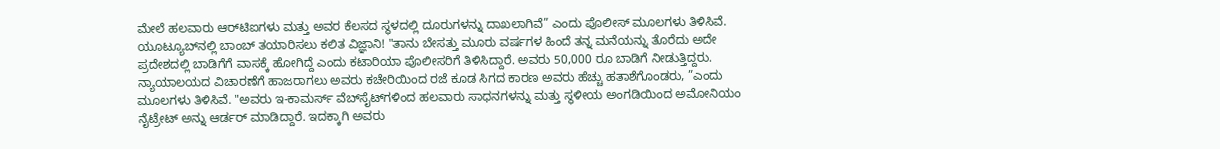ಮೇಲೆ ಹಲವಾರು ಆರ್‌ಟಿಐಗಳು ಮತ್ತು ಅವರ ಕೆಲಸದ ಸ್ಥಳದಲ್ಲಿ ದೂರುಗಳನ್ನು ದಾಖಲಾಗಿವೆ” ಎಂದು ಪೊಲೀಸ್ ಮೂಲಗಳು ತಿಳಿಸಿವೆ. ಯೂಟ್ಯೂಬ್‌ನಲ್ಲಿ ಬಾಂಬ್ ತಯಾರಿಸಲು ಕಲಿತ ವಿಜ್ಞಾನಿ! "ತಾನು ಬೇಸತ್ತು ಮೂರು ವರ್ಷಗಳ ಹಿಂದೆ ತನ್ನ ಮನೆಯನ್ನು ತೊರೆದು ಅದೇ ಪ್ರದೇಶದಲ್ಲಿ ಬಾಡಿಗೆಗೆ ವಾಸಕ್ಕೆ ಹೋಗಿದ್ದೆ ಎಂದು ಕಟಾರಿಯಾ ಪೊಲೀಸರಿಗೆ ತಿಳಿಸಿದ್ದಾರೆ. ಅವರು 50,000 ರೂ ಬಾಡಿಗೆ ನೀಡುತ್ತಿದ್ದರು. ನ್ಯಾಯಾಲಯದ ವಿಚಾರಣೆಗೆ ಹಾಜರಾಗಲು ಅವರು ಕಚೇರಿಯಿಂದ ರಜೆ ಕೂಡ ಸಿಗದ ಕಾರಣ ಅವರು ಹೆಚ್ಚು ಹತಾಶೆಗೊಂಡರು, ”ಎಂದು ಮೂಲಗಳು ತಿಳಿಸಿವೆ. "ಅವರು ಇ-ಕಾಮರ್ಸ್ ವೆಬ್‌ಸೈಟ್‌ಗಳಿಂದ ಹಲವಾರು ಸಾಧನಗಳನ್ನು ಮತ್ತು ಸ್ಥಳೀಯ ಅಂಗಡಿಯಿಂದ ಅಮೋನಿಯಂ ನೈಟ್ರೇಟ್ ಅನ್ನು ಆರ್ಡರ್ ಮಾಡಿದ್ದಾರೆ. ಇದಕ್ಕಾಗಿ ಅವರು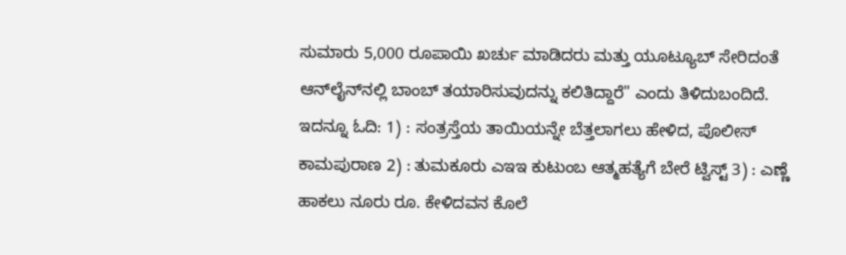ಸುಮಾರು 5,000 ರೂಪಾಯಿ ಖರ್ಚು ಮಾಡಿದರು ಮತ್ತು ಯೂಟ್ಯೂಬ್ ಸೇರಿದಂತೆ ಆನ್‌ಲೈನ್‌ನಲ್ಲಿ ಬಾಂಬ್ ತಯಾರಿಸುವುದನ್ನು ಕಲಿತಿದ್ದಾರೆ" ಎಂದು ತಿಳಿದುಬಂದಿದೆ. ಇದನ್ನೂ ಓದಿ: 1) : ಸಂತ್ರಸ್ತೆಯ ತಾಯಿಯನ್ನೇ ಬೆತ್ತಲಾಗಲು ಹೇಳಿದ, ಪೊಲೀಸ್ ಕಾಮಪುರಾಣ 2) : ತುಮಕೂರು ಎಇಇ ಕುಟುಂಬ ಆತ್ಮಹತ್ಯೆಗೆ ಬೇರೆ ಟ್ವಿಸ್ಟ್ 3) : ಎಣ್ಣೆ ಹಾಕಲು ನೂರು ರೂ. ಕೇಳಿದವನ ಕೊಲೆ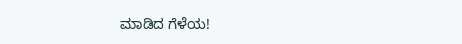ಮಾಡಿದ ಗೆಳೆಯ!